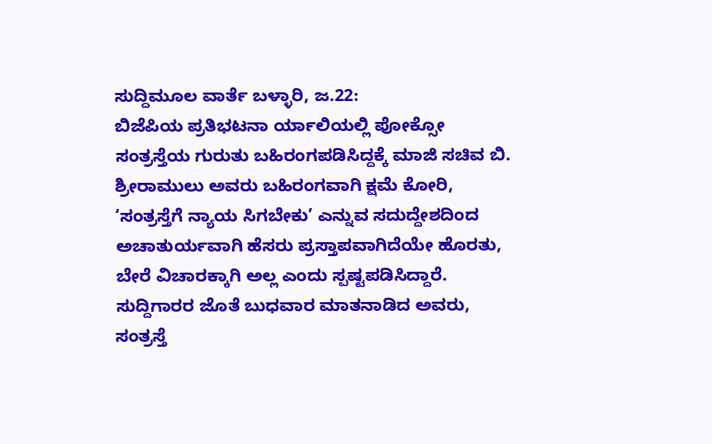ಸುದ್ದಿಮೂಲ ವಾರ್ತೆ ಬಳ್ಳಾರಿ, ಜ.22:
ಬಿಜೆಪಿಯ ಪ್ರತಿಭಟನಾ ರ್ಯಾಲಿಯಲ್ಲಿ ಪೋಕ್ಸೋ ಸಂತ್ರಸ್ತೆಯ ಗುರುತು ಬಹಿರಂಗಪಡಿಸಿದ್ದಕ್ಕೆ ಮಾಜಿ ಸಚಿವ ಬಿ. ಶ್ರೀರಾಮುಲು ಅವರು ಬಹಿರಂಗವಾಗಿ ಕ್ಷಮೆ ಕೋರಿ, ‘ಸಂತ್ರಸ್ತೆಗೆ ನ್ಯಾಯ ಸಿಗಬೇಕು’ ಎನ್ನುವ ಸದುದ್ದೇಶದಿಂದ ಅಚಾತುರ್ಯವಾಗಿ ಹೆಸರು ಪ್ರಸ್ತಾಪವಾಗಿದೆಯೇ ಹೊರತು, ಬೇರೆ ವಿಚಾರಕ್ಕಾಗಿ ಅಲ್ಲ ಎಂದು ಸ್ಪಷ್ಟಪಡಿಸಿದ್ದಾರೆ.
ಸುದ್ದಿಗಾರರ ಜೊತೆ ಬುಧವಾರ ಮಾತನಾಡಿದ ಅವರು, ಸಂತ್ರಸ್ತೆ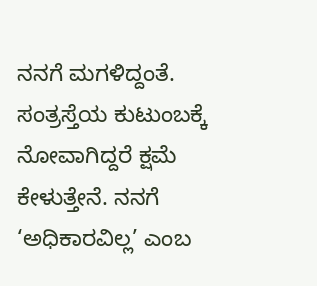ನನಗೆ ಮಗಳಿದ್ದಂತೆ. ಸಂತ್ರಸ್ತೆಯ ಕುಟುಂಬಕ್ಕೆ ನೋವಾಗಿದ್ದರೆ ಕ್ಷಮೆ ಕೇಳುತ್ತೇನೆ. ನನಗೆ ‘ಅಧಿಕಾರವಿಲ್ಲ’ ಎಂಬ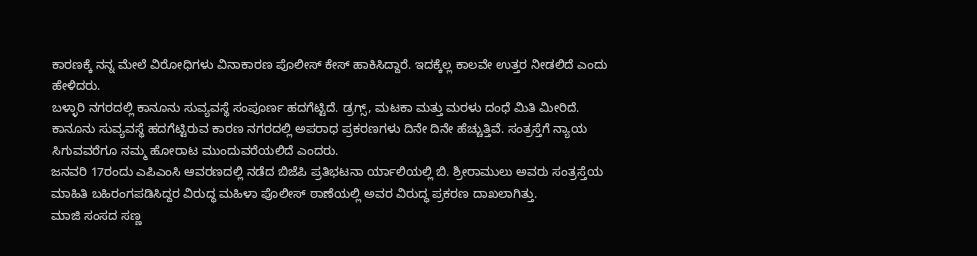ಕಾರಣಕ್ಕೆ ನನ್ನ ಮೇಲೆ ವಿರೋಧಿಗಳು ವಿನಾಕಾರಣ ಪೊಲೀಸ್ ಕೇಸ್ ಹಾಕಿಸಿದ್ದಾರೆ. ಇದಕ್ಕೆಲ್ಲ ಕಾಲವೇ ಉತ್ತರ ನೀಡಲಿದೆ ಎಂದು ಹೇಳಿದರು.
ಬಳ್ಳಾರಿ ನಗರದಲ್ಲಿ ಕಾನೂನು ಸುವ್ಯವಸ್ಥೆ ಸಂಪೂರ್ಣ ಹದಗೆಟ್ಟಿದೆ. ಡ್ರಗ್ಸ್, ಮಟಕಾ ಮತ್ತು ಮರಳು ದಂಧೆ ಮಿತಿ ಮೀರಿದೆ. ಕಾನೂನು ಸುವ್ಯವಸ್ಥೆ ಹದಗೆಟ್ಟಿರುವ ಕಾರಣ ನಗರದಲ್ಲಿ ಅಪರಾಧ ಪ್ರಕರಣಗಳು ದಿನೇ ದಿನೇ ಹೆಚ್ಚುತ್ತಿವೆ. ಸಂತ್ರಸ್ತೆಗೆ ನ್ಯಾಯ ಸಿಗುವವರೆಗೂ ನಮ್ಮ ಹೋರಾಟ ಮುಂದುವರೆಯಲಿದೆ ಎಂದರು.
ಜನವರಿ 17ರಂದು ಎಪಿಎಂಸಿ ಆವರಣದಲ್ಲಿ ನಡೆದ ಬಿಜೆಪಿ ಪ್ರತಿಭಟನಾ ರ್ಯಾಲಿಯಲ್ಲಿ ಬಿ. ಶ್ರೀರಾಮುಲು ಅವರು ಸಂತ್ರಸ್ತೆಯ ಮಾಹಿತಿ ಬಹಿರಂಗಪಡಿಸಿದ್ದರ ವಿರುದ್ಧ ಮಹಿಳಾ ಪೊಲೀಸ್ ಠಾಣೆಯಲ್ಲಿ ಅವರ ವಿರುದ್ಧ ಪ್ರಕರಣ ದಾಖಲಾಗಿತ್ತು.
ಮಾಜಿ ಸಂಸದ ಸಣ್ಣ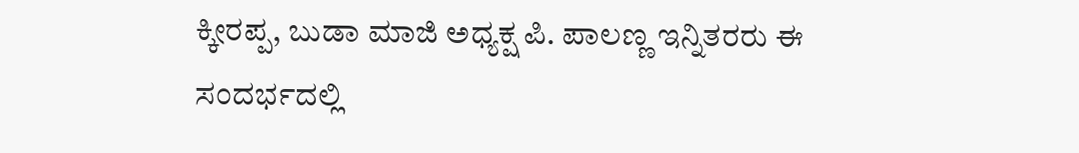ಕ್ಕೀರಪ್ಪ, ಬುಡಾ ಮಾಜಿ ಅಧ್ಯಕ್ಷ ಪಿ. ಪಾಲಣ್ಣ ಇನ್ನಿತರರು ಈ ಸಂದರ್ಭದಲ್ಲಿ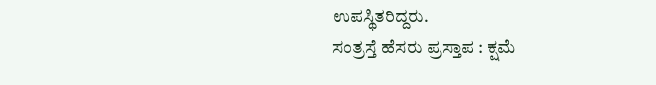ಉಪಸ್ಥಿತರಿದ್ದರು.
ಸಂತ್ರಸ್ತೆ ಹೆಸರು ಪ್ರಸ್ತಾಪ : ಕ್ಷಮೆ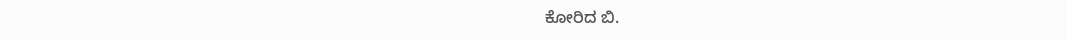ಕೋರಿದ ಬಿ.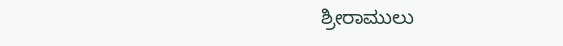ಶ್ರೀರಾಮುಲು